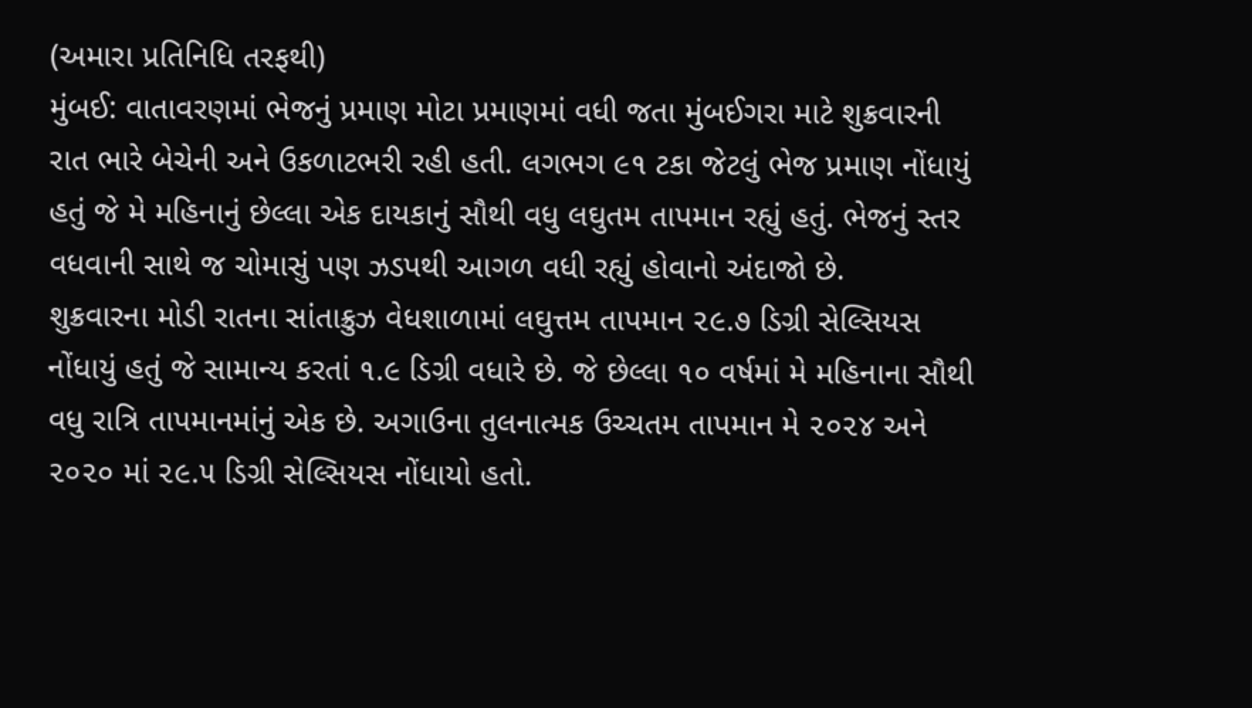(અમારા પ્રતિનિધિ તરફથી)
મુંબઈ: વાતાવરણમાં ભેજનું પ્રમાણ મોટા પ્રમાણમાં વધી જતા મુંબઈગરા માટે શુક્રવારની રાત ભારે બેચેની અને ઉકળાટભરી રહી હતી. લગભગ ૯૧ ટકા જેટલું ભેજ પ્રમાણ નોંધાયું હતું જે મે મહિનાનું છેલ્લા એક દાયકાનું સૌથી વધુ લઘુતમ તાપમાન રહ્યું હતું. ભેજનું સ્તર વધવાની સાથે જ ચોમાસું પણ ઝડપથી આગળ વધી રહ્યું હોવાનો અંદાજો છે.
શુક્રવારના મોડી રાતના સાંતાક્રુઝ વેધશાળામાં લઘુત્તમ તાપમાન ૨૯.૭ ડિગ્રી સેલ્સિયસ નોંધાયું હતું જે સામાન્ય કરતાં ૧.૯ ડિગ્રી વધારે છે. જે છેલ્લા ૧૦ વર્ષમાં મે મહિનાના સૌથી વધુ રાત્રિ તાપમાનમાંનું એક છે. અગાઉના તુલનાત્મક ઉચ્ચતમ તાપમાન મે ૨૦૨૪ અને ૨૦૨૦ માં ૨૯.૫ ડિગ્રી સેલ્સિયસ નોંધાયો હતો.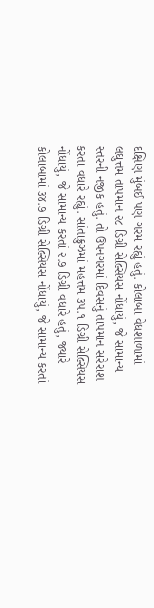દક્ષિણ મુંબઈ પણ ગરમ રહ્યું હતું. કોલાબા વેધશાળામાં લઘુત્તમ તાપમાન ૨૮ ડિગ્રી સેલ્સિયસ નોંધાયું, જે સામાન્ય સ્તરની નજીક હતું. તો ઉપનગરમાં દિવસનું તાપમાન સરેરાશ કરતા વધારે રહ્યું. સાંતાક્રુઝમાં મહત્તમ ૩૫.૧ ડિગ્રી સેલ્સિયસ નોંધાયું, જે સામાન્ય કરતાં ૨.૭ ડિગ્રી વધારે હતું, જ્યારે કોલાબામાં ૩૪.૭ ડિગ્રી સેલ્સિયસ નોંધાયું, જે સામાન્ય કરતાં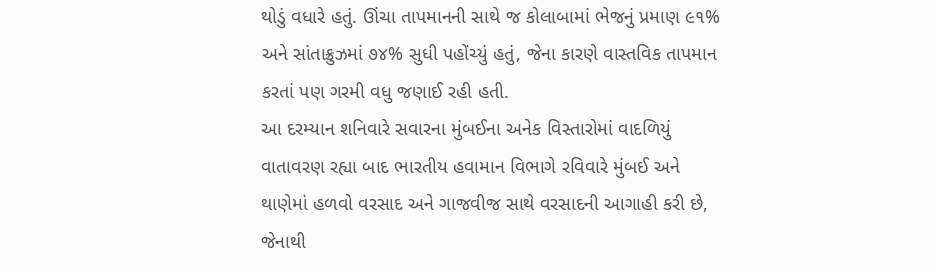થોડું વધારે હતું. ઊંચા તાપમાનની સાથે જ કોલાબામાં ભેજનું પ્રમાણ ૯૧% અને સાંતાક્રુઝમાં ૭૪% સુધી પહોંચ્યું હતું, જેના કારણે વાસ્તવિક તાપમાન કરતાં પણ ગરમી વધુ જણાઈ રહી હતી.
આ દરમ્યાન શનિવારે સવારના મુંબઈના અનેક વિસ્તારોમાં વાદળિયું વાતાવરણ રહ્યા બાદ ભારતીય હવામાન વિભાગે રવિવારે મુંબઈ અને થાણેમાં હળવો વરસાદ અને ગાજવીજ સાથે વરસાદની આગાહી કરી છે, જેનાથી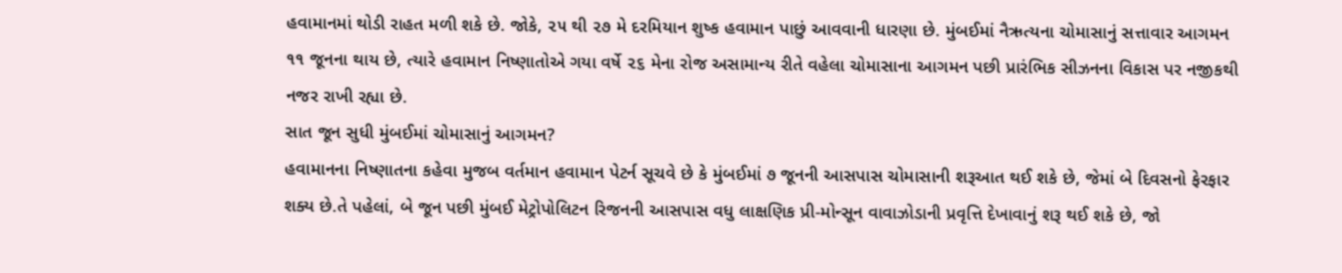હવામાનમાં થોડી રાહત મળી શકે છે. જોકે, ૨૫ થી ૨૭ મે દરમિયાન શુષ્ક હવામાન પાછું આવવાની ધારણા છે. મુંબઈમાં નૈઋત્યના ચોમાસાનું સત્તાવાર આગમન ૧૧ જૂનના થાય છે, ત્યારે હવામાન નિષ્ણાતોએ ગયા વર્ષે ૨૬ મેના રોજ અસામાન્ય રીતે વહેલા ચોમાસાના આગમન પછી પ્રારંભિક સીઝનના વિકાસ પર નજીકથી નજર રાખી રહ્યા છે.
સાત જૂન સુધી મુંબઈમાં ચોમાસાનું આગમન?
હવામાનના નિષ્ણાતના કહેવા મુજબ વર્તમાન હવામાન પેટર્ન સૂચવે છે કે મુંબઈમાં ૭ જૂનની આસપાસ ચોમાસાની શરૂઆત થઈ શકે છે, જેમાં બે દિવસનો ફેરફાર શક્ય છે.તે પહેલાં, બે જૂન પછી મુંબઈ મેટ્રોપોલિટન રિજનની આસપાસ વધુ લાક્ષણિક પ્રી-મોન્સૂન વાવાઝોડાની પ્રવૃત્તિ દેખાવાનું શરૂ થઈ શકે છે, જો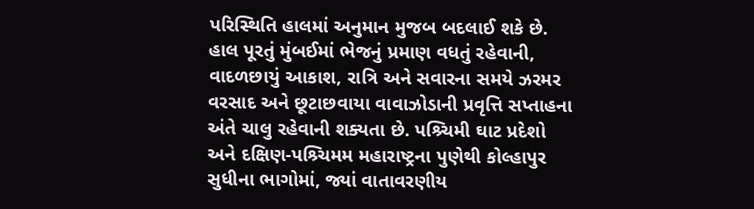પરિસ્થિતિ હાલમાં અનુમાન મુજબ બદલાઈ શકે છે. હાલ પૂરતું મુંબઈમાં ભેજનું પ્રમાણ વધતું રહેવાની, વાદળછાયું આકાશ, રાત્રિ અને સવારના સમયે ઝરમર વરસાદ અને છૂટાછવાયા વાવાઝોડાની પ્રવૃત્તિ સપ્તાહના અંતે ચાલુ રહેવાની શક્યતા છે. પશ્ર્ચિમી ઘાટ પ્રદેશો અને દક્ષિણ-પશ્ર્ચિમમ મહારાષ્ટ્રના પુણેથી કોલ્હાપુર સુધીના ભાગોમાં, જ્યાં વાતાવરણીય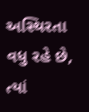અસ્થિરતા વધુ રહે છે, ત્યાં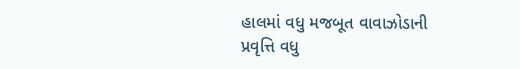હાલમાં વધુ મજબૂત વાવાઝોડાની પ્રવૃત્તિ વધુ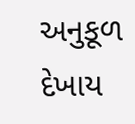અનુકૂળ દેખાય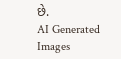છે.
AI Generated Images